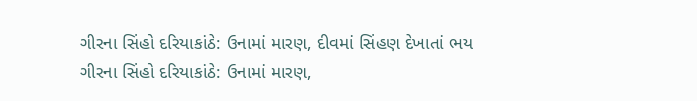ગીરના સિંહો દરિયાકાંઠે: ઉનામાં મારણ, દીવમાં સિંહણ દેખાતાં ભય
ગીરના સિંહો દરિયાકાંઠે: ઉનામાં મારણ,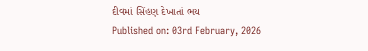દીવમાં સિંહણ દેખાતાં ભય
Published on: 03rd February, 2026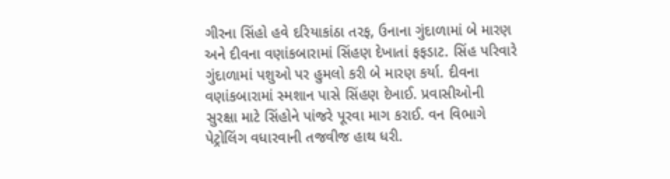ગીરના સિંહો હવે દરિયાકાંઠા તરફ, ઉનાના ગુંદાળામાં બે મારણ અને દીવના વણાંકબારામાં સિંહણ દેખાતાં ફફડાટ. સિંહ પરિવારે ગુંદાળામાં પશુઓ પર હુમલો કરી બે મારણ કર્યા. દીવના વણાંકબારામાં સ્મશાન પાસે સિંહણ દેખાઈ. પ્રવાસીઓની સુરક્ષા માટે સિંહોને પાંજરે પૂરવા માગ કરાઈ. વન વિભાગે પેટ્રોલિંગ વધારવાની તજવીજ હાથ ધરી.